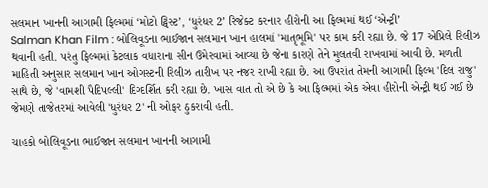સલમાન ખાનની આગામી ફિલ્મમાં ‘મોટો ટ્વિસ્ટ’, ‘ધુરંધર 2’ રિજેક્ટ કરનાર હીરોની આ ફિલ્મમાં થઈ ‘એન્ટ્રી’
Salman Khan Film : બોલિવૂડના ભાઈજાન સલમાન ખાન હાલમાં 'માતૃભૂમિ' પર કામ કરી રહ્યા છે. જે 17 એપ્રિલે રિલીઝ થવાની હતી. પરંતુ ફિલ્મમાં કેટલાક વધારાના સીન ઉમેરવામાં આવ્યા છે જેના કારણે તેને મુલતવી રાખવામાં આવી છે. મળતી માહિતી અનુસાર સલમાન ખાન ઓગસ્ટની રિલીઝ તારીખ પર નજર રાખી રહ્યા છે. આ ઉપરાંત તેમની આગામી ફિલ્મ 'દિલ રાજુ' સાથે છે, જે 'વામશી પૈદિપલ્લી' દિગ્દર્શિત કરી રહ્યા છે. ખાસ વાત તો એ છે કે આ ફિલ્મમાં એક એવા હીરોની એન્ટ્રી થઈ ગઈ છે જેમણે તાજેતરમાં આવેલી 'ધુરંધર 2' ની ઓફર ઠુકરાવી હતી.

ચાહકો બોલિવૂડના ભાઈજાન સલમાન ખાનની આગામી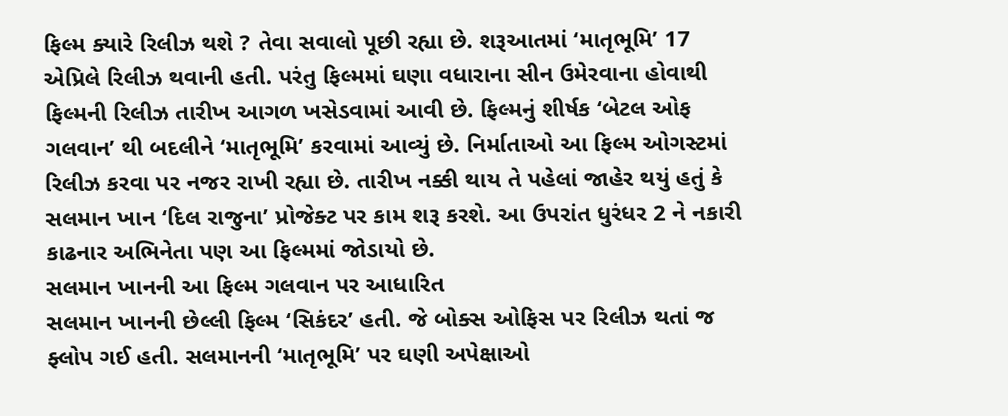ફિલ્મ ક્યારે રિલીઝ થશે ? તેવા સવાલો પૂછી રહ્યા છે. શરૂઆતમાં ‘માતૃભૂમિ’ 17 એપ્રિલે રિલીઝ થવાની હતી. પરંતુ ફિલ્મમાં ઘણા વધારાના સીન ઉમેરવાના હોવાથી ફિલ્મની રિલીઝ તારીખ આગળ ખસેડવામાં આવી છે. ફિલ્મનું શીર્ષક ‘બેટલ ઓફ ગલવાન’ થી બદલીને ‘માતૃભૂમિ’ કરવામાં આવ્યું છે. નિર્માતાઓ આ ફિલ્મ ઓગસ્ટમાં રિલીઝ કરવા પર નજર રાખી રહ્યા છે. તારીખ નક્કી થાય તે પહેલાં જાહેર થયું હતું કે સલમાન ખાન ‘દિલ રાજુના’ પ્રોજેક્ટ પર કામ શરૂ કરશે. આ ઉપરાંત ધુરંધર 2 ને નકારી કાઢનાર અભિનેતા પણ આ ફિલ્મમાં જોડાયો છે.
સલમાન ખાનની આ ફિલ્મ ગલવાન પર આધારિત
સલમાન ખાનની છેલ્લી ફિલ્મ ‘સિકંદર’ હતી. જે બોક્સ ઓફિસ પર રિલીઝ થતાં જ ફ્લોપ ગઈ હતી. સલમાનની ‘માતૃભૂમિ’ પર ઘણી અપેક્ષાઓ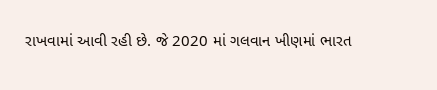રાખવામાં આવી રહી છે. જે 2020 માં ગલવાન ખીણમાં ભારત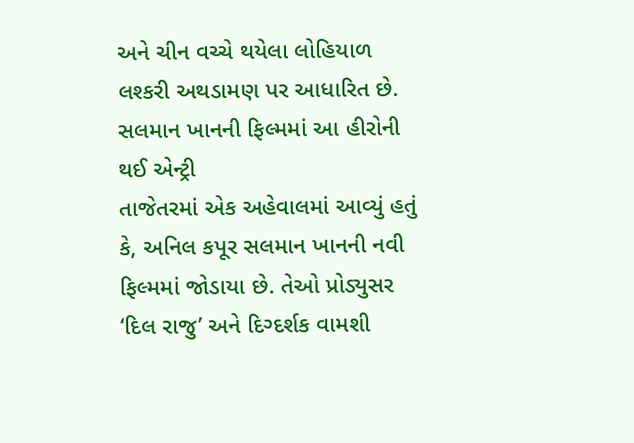અને ચીન વચ્ચે થયેલા લોહિયાળ લશ્કરી અથડામણ પર આધારિત છે.
સલમાન ખાનની ફિલ્મમાં આ હીરોની થઈ એન્ટ્રી
તાજેતરમાં એક અહેવાલમાં આવ્યું હતું કે, અનિલ કપૂર સલમાન ખાનની નવી ફિલ્મમાં જોડાયા છે. તેઓ પ્રોડ્યુસર ‘દિલ રાજુ’ અને દિગ્દર્શક વામશી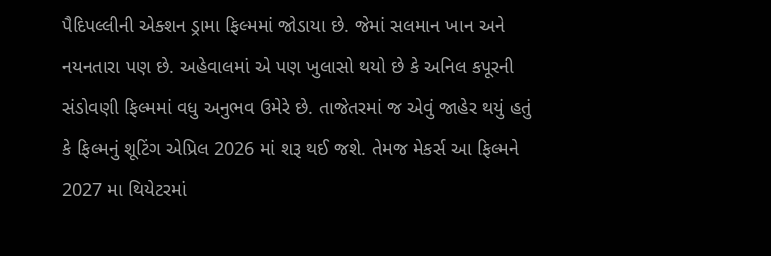પૈદિપલ્લીની એક્શન ડ્રામા ફિલ્મમાં જોડાયા છે. જેમાં સલમાન ખાન અને નયનતારા પણ છે. અહેવાલમાં એ પણ ખુલાસો થયો છે કે અનિલ કપૂરની સંડોવણી ફિલ્મમાં વધુ અનુભવ ઉમેરે છે. તાજેતરમાં જ એવું જાહેર થયું હતું કે ફિલ્મનું શૂટિંગ એપ્રિલ 2026 માં શરૂ થઈ જશે. તેમજ મેકર્સ આ ફિલ્મને 2027 મા થિયેટરમાં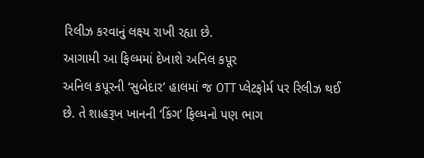રિલીઝ કરવાનું લક્ષ્ય રાખી રહ્યા છે.
આગામી આ ફિલ્મમાં દેખાશે અનિલ કપૂર
અનિલ કપૂરની ‘સુબેદાર’ હાલમાં જ OTT પ્લેટફોર્મ પર રિલીઝ થઈ છે. તે શાહરૂખ ખાનની ‘કિંગ’ ફિલ્મનો પણ ભાગ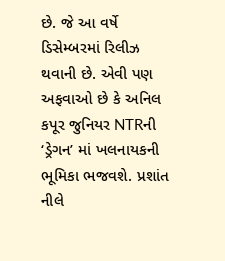છે. જે આ વર્ષે ડિસેમ્બરમાં રિલીઝ થવાની છે. એવી પણ અફવાઓ છે કે અનિલ કપૂર જુનિયર NTRની ‘ડ્રેગન’ માં ખલનાયકની ભૂમિકા ભજવશે. પ્રશાંત નીલે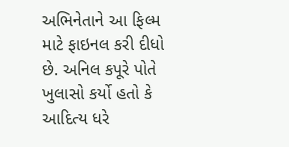અભિનેતાને આ ફિલ્મ માટે ફાઇનલ કરી દીધો છે. અનિલ કપૂરે પોતે ખુલાસો કર્યો હતો કે આદિત્ય ધરે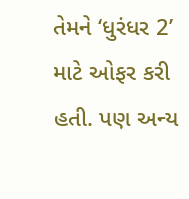તેમને ‘ધુરંધર 2’ માટે ઓફર કરી હતી. પણ અન્ય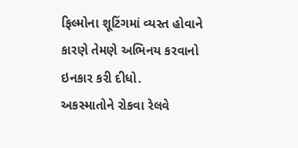ફિલ્મોના શૂટિંગમાં વ્યસ્ત હોવાને કારણે તેમણે અભિનય કરવાનો ઇનકાર કરી દીધો.
અકસ્માતોને રોકવા રેલવે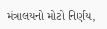મંત્રાલયનો મોટો નિર્ણય,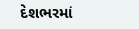દેશભરમાં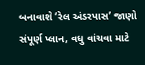બનાવાશે ‘રેલ અંડરપાસ’ જાણો સંપૂર્ણ પ્લાન, વધુ વાંચવા માટે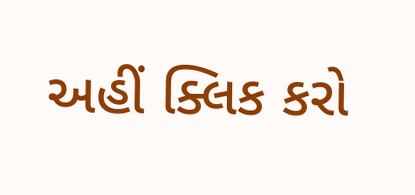અહીં ક્લિક કરો